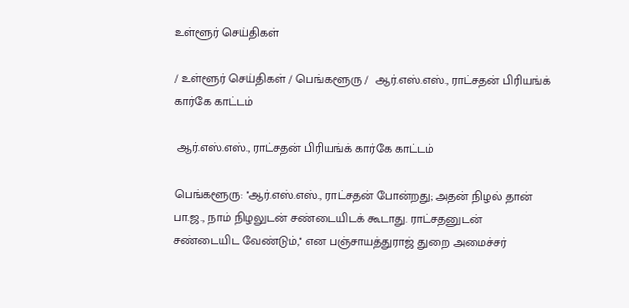உள்ளூர் செய்திகள்

/ உள்ளூர் செய்திகள் / பெங்களூரு /  ஆர்.எஸ்.எஸ்., ராட்சதன் பிரியங்க் கார்கே காட்டம்

 ஆர்.எஸ்.எஸ்., ராட்சதன் பிரியங்க் கார்கே காட்டம்

பெங்களூரு: ''ஆர்.எஸ்.எஸ்., ராட்சதன் போன்றது; அதன் நிழல் தான் பா.ஜ., நாம் நிழலுடன் சண்டையிடக் கூடாது. ராட்சதனுடன் சண்டையிட வேண்டும்,'' என பஞ்சாயத்துராஜ் துறை அமைச்சர்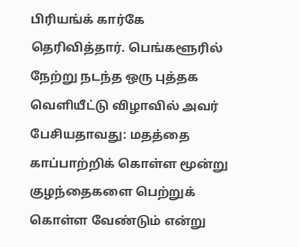பிரியங்க் கார்கே தெரிவித்தார். பெங்களூரில் நேற்று நடந்த ஒரு புத்தக வெளியீட்டு விழாவில் அவர் பேசியதாவது: மதத்தை காப்பாற்றிக் கொள்ள மூன்று குழந்தைகளை பெற்றுக் கொள்ள வேண்டும் என்று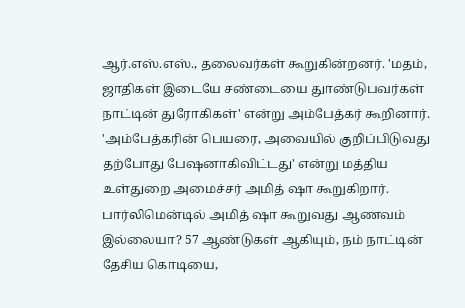ஆர்.எஸ்.எஸ்., தலைவர்கள் கூறுகின்றனர். 'மதம், ஜாதிகள் இடையே சண்டையை துாண்டுபவர்கள் நாட்டின் துரோகிகள்' என்று அம்பேத்கர் கூறினார். 'அம்பேத்கரின் பெயரை, அவையில் குறிப்பிடுவது தற்போது பேஷனாகிவிட்டது' என்று மத்திய உள்துறை அமைச்சர் அமித் ஷா கூறுகிறார். பார்லிமென்டில் அமித் ஷா கூறுவது ஆணவம் இல்லையா? 57 ஆண்டுகள் ஆகியும், நம் நாட்டின் தேசிய கொடியை,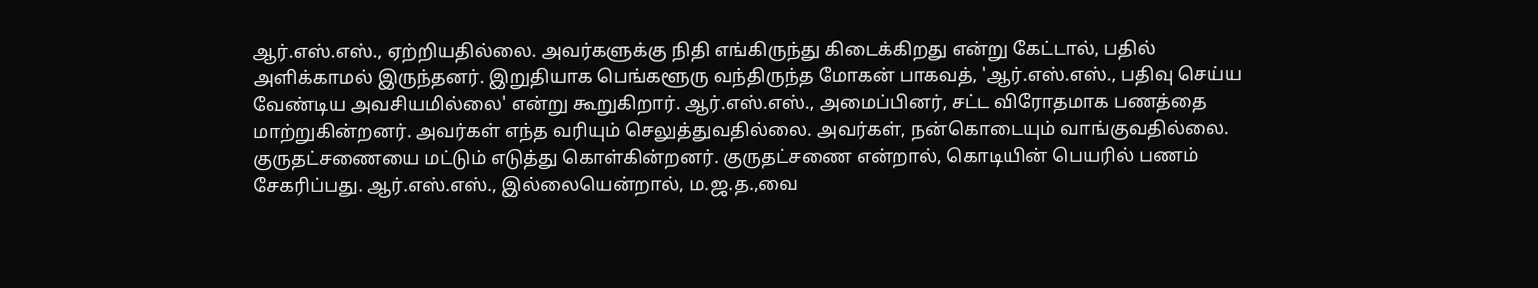ஆர்.எஸ்.எஸ்., ஏற்றியதில்லை. அவர்களுக்கு நிதி எங்கிருந்து கிடைக்கிறது என்று கேட்டால், பதில் அளிக்காமல் இருந்தனர். இறுதியாக பெங்களூரு வந்திருந்த மோகன் பாகவத், 'ஆர்.எஸ்.எஸ்., பதிவு செய்ய வேண்டிய அவசியமில்லை' என்று கூறுகிறார். ஆர்.எஸ்.எஸ்., அமைப்பினர், சட்ட விரோதமாக பணத்தை மாற்றுகின்றனர். அவர்கள் எந்த வரியும் செலுத்துவதில்லை. அவர்கள், நன்கொடையும் வாங்குவதில்லை. குருதட்சணையை மட்டும் எடுத்து கொள்கின்றனர். குருதட்சணை என்றால், கொடியின் பெயரில் பணம் சேகரிப்பது. ஆர்.எஸ்.எஸ்., இல்லையென்றால், ம.ஜ.த.,வை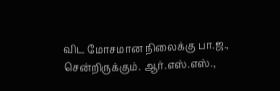விட மோசமான நிலைக்கு பா.ஜ., சென்றிருக்கும். ஆர்.எஸ்.எஸ்.,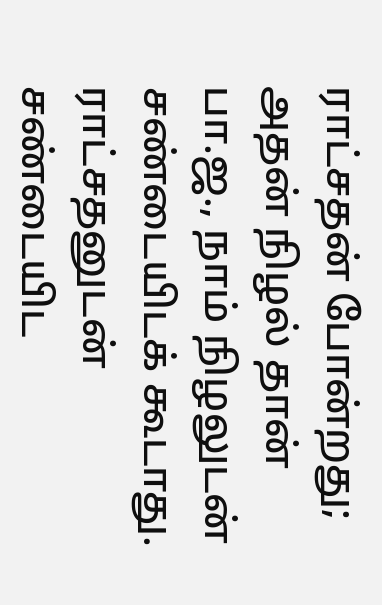ராட்சதன் போன்றது; அதன் நிழல் தான் பா.ஜ., நாம் நிழலுடன் சண்டையிடக் கூடாது. ராட்சதனுடன் சண்டையிட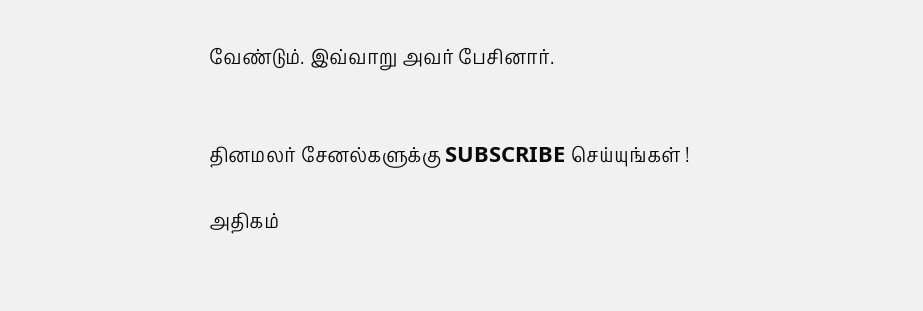வேண்டும். இவ்வாறு அவர் பேசினார்.


தினமலர் சேனல்களுக்கு SUBSCRIBE செய்யுங்கள் !

அதிகம்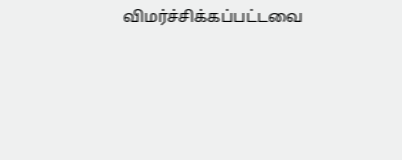விமர்ச்சிக்கப்பட்டவை